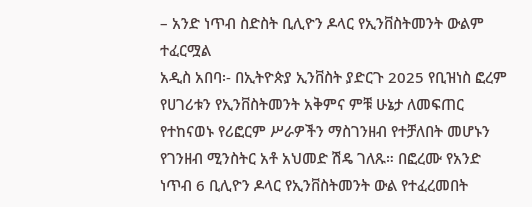– አንድ ነጥብ ስድስት ቢሊዮን ዶላር የኢንቨስትመንት ውልም ተፈርሟል
አዲስ አበባ፡- በኢትዮጵያ ኢንቨስት ያድርጉ 2025 የቢዝነስ ፎረም የሀገሪቱን የኢንቨስትመንት አቅምና ምቹ ሁኔታ ለመፍጠር የተከናወኑ የሪፎርም ሥራዎችን ማስገንዘብ የተቻለበት መሆኑን የገንዘብ ሚንስትር አቶ አህመድ ሽዴ ገለጹ። በፎረሙ የአንድ ነጥብ 6 ቢሊዮን ዶላር የኢንቨስትመንት ውል የተፈረመበት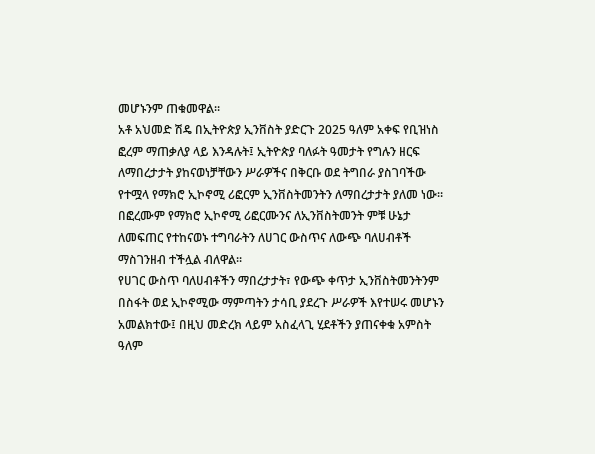መሆኑንም ጠቁመዋል፡፡
አቶ አህመድ ሽዴ በኢትዮጵያ ኢንቨስት ያድርጉ 2025 ዓለም አቀፍ የቢዝነስ ፎረም ማጠቃለያ ላይ እንዳሉት፤ ኢትዮጵያ ባለፉት ዓመታት የግሉን ዘርፍ ለማበረታታት ያከናወነቻቸውን ሥራዎችና በቅርቡ ወደ ትግበራ ያስገባችው የተሟላ የማክሮ ኢኮኖሚ ሪፎርም ኢንቨስትመንትን ለማበረታታት ያለመ ነው። በፎረሙም የማክሮ ኢኮኖሚ ሪፎርሙንና ለኢንቨስትመንት ምቹ ሁኔታ ለመፍጠር የተከናወኑ ተግባራትን ለሀገር ውስጥና ለውጭ ባለሀብቶች ማስገንዘብ ተችሏል ብለዋል፡፡
የሀገር ውስጥ ባለሀብቶችን ማበረታታት፣ የውጭ ቀጥታ ኢንቨስትመንትንም በስፋት ወደ ኢኮኖሚው ማምጣትን ታሳቢ ያደረጉ ሥራዎች እየተሠሩ መሆኑን አመልክተው፤ በዚህ መድረክ ላይም አስፈላጊ ሂደቶችን ያጠናቀቁ አምስት ዓለም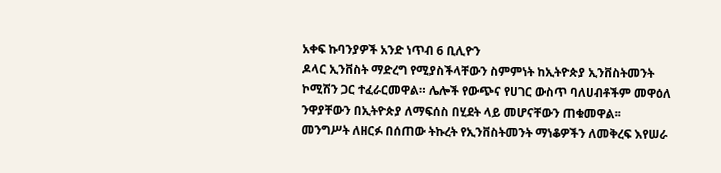አቀፍ ኩባንያዎች አንድ ነጥብ 6 ቢሊዮን
ዶላር ኢንቨስት ማድረግ የሚያስችላቸውን ስምምነት ከኢትዮጵያ ኢንቨስትመንት ኮሚሽን ጋር ተፈራርመዋል። ሌሎች የውጭና የሀገር ውስጥ ባለሀብቶችም መዋዕለ ንዋያቸውን በኢትዮጵያ ለማፍሰስ በሂደት ላይ መሆናቸውን ጠቁመዋል፡፡
መንግሥት ለዘርፉ በሰጠው ትኩረት የኢንቨስትመንት ማነቆዎችን ለመቅረፍ እየሠራ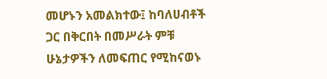መሆኑን አመልክተው፤ ከባለሀብቶች ጋር በቅርበት በመሥራት ምቹ ሁኔታዎችን ለመፍጠር የሚከናወኑ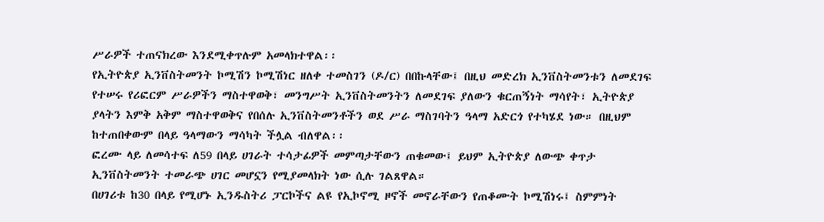ሥራዎች ተጠናክረው እንደሚቀጥሉም አመላክተዋል፡፡
የኢትዮጵያ ኢንቨስትመንት ኮሚሽን ኮሚሽነር ዘለቀ ተመስገን (ዶ/ር) በበኩላቸው፤ በዚህ መድረክ ኢንቨስትመንቱን ለመደገፍ የተሠሩ የሪፎርም ሥራዎችን ማስተዋወቅ፣ መንግሥት ኢንቨስትመንትን ለመደገፍ ያለውን ቁርጠኝነት ማሳየት፣ ኢትዮጵያ ያላትን እምቅ አቅም ማስተዋወቅና የበሰሉ ኢንቨስትመንቶችን ወደ ሥራ ማስገባትን ዓላማ አድርጎ የተካሄደ ነው። በዚህም ከተጠበቀውም በላይ ዓላማውን ማሳካት ችሏል ብለዋል፡፡
ፎረሙ ላይ ለመሳተፍ ለ59 በላይ ሀገራት ተሳታፊዎች መምጣታቸውን ጠቁመው፤ ይህም ኢትዮጵያ ለውጭ ቀጥታ ኢንቨስትመንት ተመራጭ ሀገር መሆኗን የሚያመላክት ነው ሲሉ ገልጸዋል።
በሀገሪቱ ከ30 በላይ የሚሆኑ ኢንዱስትሪ ፓርኮችና ልዩ የኢኮኖሚ ዞኖች መኖራቸውን የጠቆሙት ኮሚሽነሩ፤ ስምምነት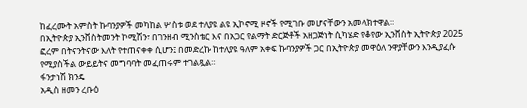ከፈረሙት አምስት ኩባንያዎች መካከል ሦስቱ ወደ ተለያዩ ልዩ ኢኮኖሚ ዞኖች የሚገቡ መሆናቸውን አመላክተዋል።
በኢትዮጵያ ኢንቨስትመንት ኮሚሽን፣ በገንዘብ ሚንስቴር እና በአጋር የልማት ድርጅቶች አዘጋጅነት ሲካሄድ የቆየው ኢንቨስት ኢትዮጵያ 2025 ፎረም በትናንትናው እለት የተጠናቀቀ ሲሆን፤ በመድረኩ ከተለያዩ ዓለም አቀፍ ኩባንያዎች ጋር በኢትዮጵያ መዋዕለ ንዋያቸውን እንዲያፈሱ የሚያስችል ውይይትና መግባባት መፈጠሩም ተገልጿል።
ፋንታነሽ ክንዴ
አዲስ ዘመን ረቡዕ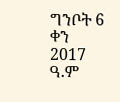ግንቦት 6 ቀን 2017 ዓ.ም